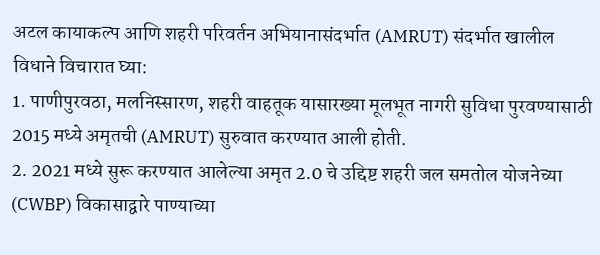अटल कायाकल्प आणि शहरी परिवर्तन अभियानासंदर्भात (AMRUT) संदर्भात खालील विधाने विचारात घ्या:
1. पाणीपुरवठा, मलनिस्सारण, शहरी वाहतूक यासारख्या मूलभूत नागरी सुविधा पुरवण्यासाठी 2015 मध्ये अमृतची (AMRUT) सुरुवात करण्यात आली होती.
2. 2021 मध्ये सुरू करण्यात आलेल्या अमृत 2.0 चे उद्दिष्ट शहरी जल समतोल योजनेच्या (CWBP) विकासाद्वारे पाण्याच्या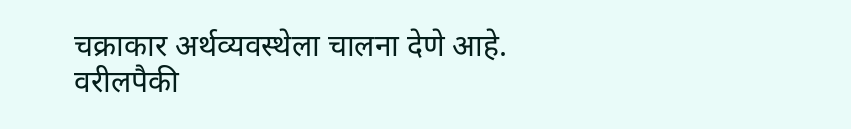चक्राकार अर्थव्यवस्थेला चालना देणे आहे.
वरीलपैकी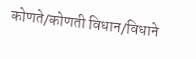कोणते/कोणती विधान/विधाने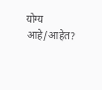योग्य आहे/आहेत?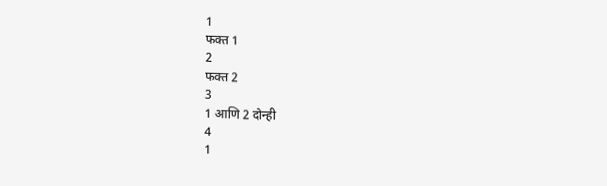1
फक्त 1
2
फक्त 2
3
1 आणि 2 दोन्ही
4
1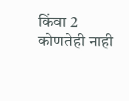किंवा 2 कोणतेही नाही